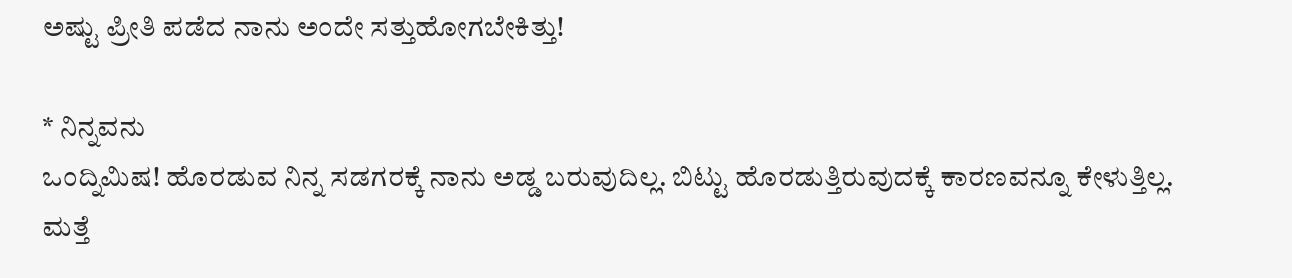ಅಷ್ಟು ಪ್ರೀತಿ ಪಡೆದ ನಾನು ಅಂದೇ ಸತ್ತುಹೋಗಬೇಕಿತ್ತು!

* ನಿನ್ನವನು
ಒಂದ್ನಿಮಿಷ! ಹೊರಡುವ ನಿನ್ನ ಸಡಗರಕ್ಕೆ ನಾನು ಅಡ್ಡ ಬರುವುದಿಲ್ಲ. ಬಿಟ್ಟು ಹೊರಡುತ್ತಿರುವುದಕ್ಕೆ ಕಾರಣವನ್ನೂ ಕೇಳುತ್ತಿಲ್ಲ. ಮತ್ತೆ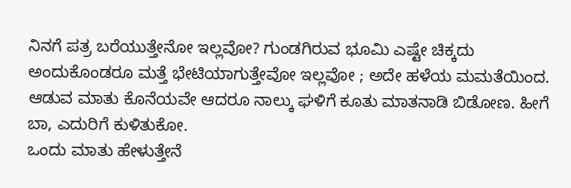ನಿನಗೆ ಪತ್ರ ಬರೆಯುತ್ತೇನೋ ಇಲ್ಲವೋ? ಗುಂಡಗಿರುವ ಭೂಮಿ ಎಷ್ಟೇ ಚಿಕ್ಕದು ಅಂದುಕೊಂಡರೂ ಮತ್ತೆ ಭೇಟಿಯಾಗುತ್ತೇವೋ ಇಲ್ಲವೋ ; ಅದೇ ಹಳೆಯ ಮಮತೆಯಿಂದ. ಆಡುವ ಮಾತು ಕೊನೆಯವೇ ಆದರೂ ನಾಲ್ಕು ಘಳಿಗೆ ಕೂತು ಮಾತನಾಡಿ ಬಿಡೋಣ. ಹೀಗೆ ಬಾ, ಎದುರಿಗೆ ಕುಳಿತುಕೋ.
ಒಂದು ಮಾತು ಹೇಳುತ್ತೇನೆ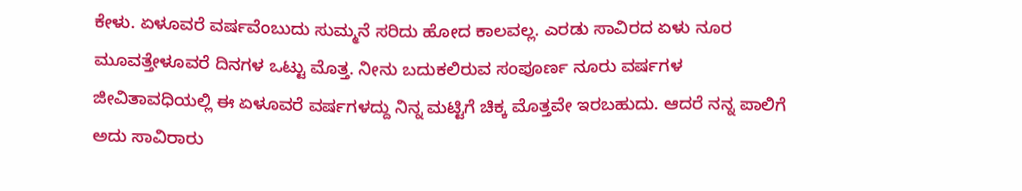ಕೇಳು. ಏಳೂವರೆ ವರ್ಷವೆಂಬುದು ಸುಮ್ಮನೆ ಸರಿದು ಹೋದ ಕಾಲವಲ್ಲ. ಎರಡು ಸಾವಿರದ ಏಳು ನೂರ ಮೂವತ್ತೇಳೂವರೆ ದಿನಗಳ ಒಟ್ಟು ಮೊತ್ತ. ನೀನು ಬದುಕಲಿರುವ ಸಂಪೂರ್ಣ ನೂರು ವರ್ಷಗಳ ಜೀವಿತಾವಧಿಯಲ್ಲಿ ಈ ಏಳೂವರೆ ವರ್ಷಗಳದ್ದು ನಿನ್ನ ಮಟ್ಟಿಗೆ ಚಿಕ್ಕ ಮೊತ್ತವೇ ಇರಬಹುದು. ಆದರೆ ನನ್ನ ಪಾಲಿಗೆ ಅದು ಸಾವಿರಾರು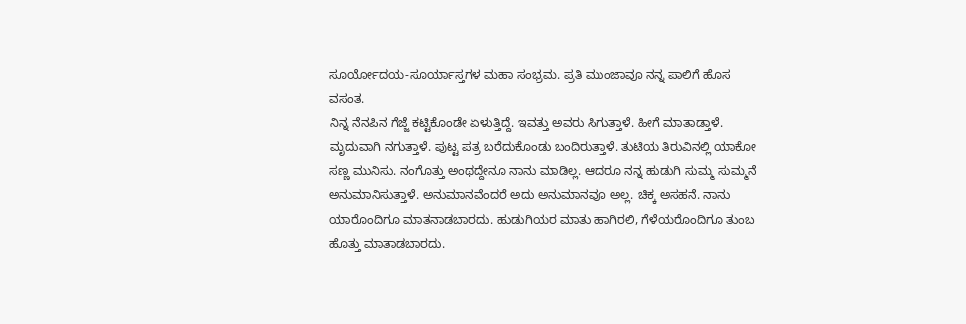ಸೂರ್ಯೋದಯ-ಸೂರ್ಯಾಸ್ತಗಳ ಮಹಾ ಸಂಭ್ರಮ. ಪ್ರತಿ ಮುಂಜಾವೂ ನನ್ನ ಪಾಲಿಗೆ ಹೊಸ ವಸಂತ.
ನಿನ್ನ ನೆನಪಿನ ಗೆಜ್ಜೆ ಕಟ್ಟಿಕೊಂಡೇ ಏಳುತ್ತಿದ್ದೆ. ಇವತ್ತು ಅವರು ಸಿಗುತ್ತಾಳೆ. ಹೀಗೆ ಮಾತಾಡ್ತಾಳೆ. ಮೃದುವಾಗಿ ನಗುತ್ತಾಳೆ. ಪುಟ್ಟ ಪತ್ರ ಬರೆದುಕೊಂಡು ಬಂದಿರುತ್ತಾಳೆ. ತುಟಿಯ ತಿರುವಿನಲ್ಲಿ ಯಾಕೋ ಸಣ್ಣ ಮುನಿಸು. ನಂಗೊತ್ತು ಅಂಥದ್ದೇನೂ ನಾನು ಮಾಡಿಲ್ಲ. ಆದರೂ ನನ್ನ ಹುಡುಗಿ ಸುಮ್ಮ ಸುಮ್ಮನೆ ಅನುಮಾನಿಸುತ್ತಾಳೆ. ಅನುಮಾನವೆಂದರೆ ಅದು ಅನುಮಾನವೂ ಅಲ್ಲ. ಚಿಕ್ಕ ಅಸಹನೆ. ನಾನು ಯಾರೊಂದಿಗೂ ಮಾತನಾಡಬಾರದು. ಹುಡುಗಿಯರ ಮಾತು ಹಾಗಿರಲಿ, ಗೆಳೆಯರೊಂದಿಗೂ ತುಂಬ ಹೊತ್ತು ಮಾತಾಡಬಾರದು.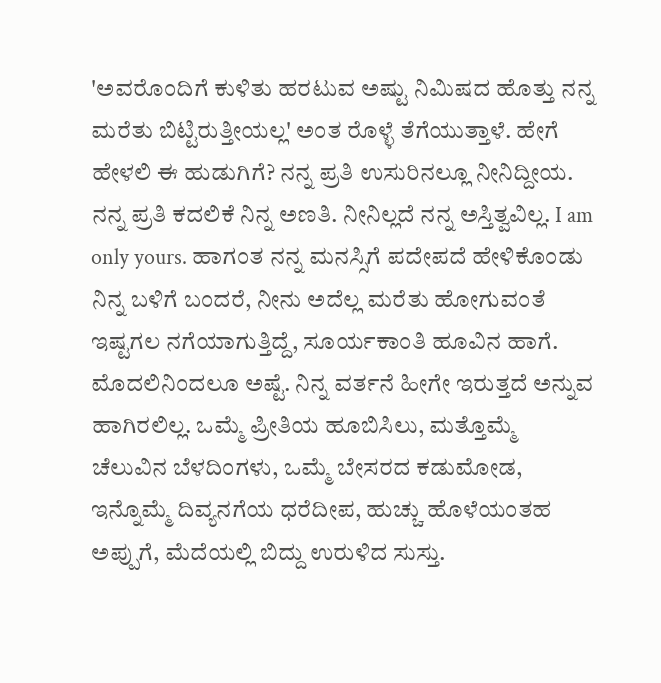'ಅವರೊಂದಿಗೆ ಕುಳಿತು ಹರಟುವ ಅಷ್ಟು ನಿಮಿಷದ ಹೊತ್ತು ನನ್ನ ಮರೆತು ಬಿಟ್ಟಿರುತ್ತೀಯಲ್ಲ' ಅಂತ ರೊಳ್ಳೆ ತೆಗೆಯುತ್ತಾಳೆ. ಹೇಗೆ ಹೇಳಲಿ ಈ ಹುಡುಗಿಗೆ? ನನ್ನ ಪ್ರತಿ ಉಸುರಿನಲ್ಲೂ ನೀನಿದ್ದೀಯ. ನನ್ನ ಪ್ರತಿ ಕದಲಿಕೆ ನಿನ್ನ ಅಣತಿ. ನೀನಿಲ್ಲದೆ ನನ್ನ ಅಸ್ತಿತ್ವವಿಲ್ಲ. I am only yours. ಹಾಗಂತ ನನ್ನ ಮನಸ್ಸಿಗೆ ಪದೇಪದೆ ಹೇಳಿಕೊಂಡು ನಿನ್ನ ಬಳಿಗೆ ಬಂದರೆ, ನೀನು ಅದೆಲ್ಲ ಮರೆತು ಹೋಗುವಂತೆ ಇಷ್ಟಗಲ ನಗೆಯಾಗುತ್ತಿದ್ದೆ, ಸೂರ್ಯಕಾಂತಿ ಹೂವಿನ ಹಾಗೆ.
ಮೊದಲಿನಿಂದಲೂ ಅಷ್ಟೆ. ನಿನ್ನ ವರ್ತನೆ ಹೀಗೇ ಇರುತ್ತದೆ ಅನ್ನುವ ಹಾಗಿರಲಿಲ್ಲ. ಒಮ್ಮೆ ಪ್ರೀತಿಯ ಹೂಬಿಸಿಲು, ಮತ್ತೊಮ್ಮೆ ಚೆಲುವಿನ ಬೆಳದಿಂಗಳು, ಒಮ್ಮೆ ಬೇಸರದ ಕಡುಮೋಡ, ಇನ್ನೊಮ್ಮೆ ದಿವ್ಯನಗೆಯ ಧರೆದೀಪ, ಹುಚ್ಚು ಹೊಳೆಯಂತಹ ಅಪ್ಪುಗೆ, ಮೆದೆಯಲ್ಲಿ ಬಿದ್ದು ಉರುಳಿದ ಸುಸ್ತು.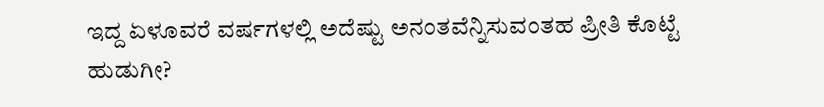ಇದ್ದ ಏಳೂವರೆ ವರ್ಷಗಳಲ್ಲಿ ಅದೆಷ್ಟು ಅನಂತವೆನ್ನಿಸುವಂತಹ ಪ್ರೀತಿ ಕೊಟ್ಟೆ ಹುಡುಗೀ?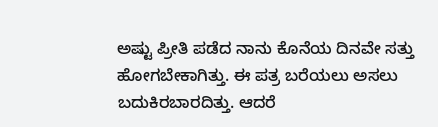ಅಷ್ಟು ಪ್ರೀತಿ ಪಡೆದ ನಾನು ಕೊನೆಯ ದಿನವೇ ಸತ್ತು ಹೋಗಬೇಕಾಗಿತ್ತು. ಈ ಪತ್ರ ಬರೆಯಲು ಅಸಲು ಬದುಕಿರಬಾರದಿತ್ತು. ಆದರೆ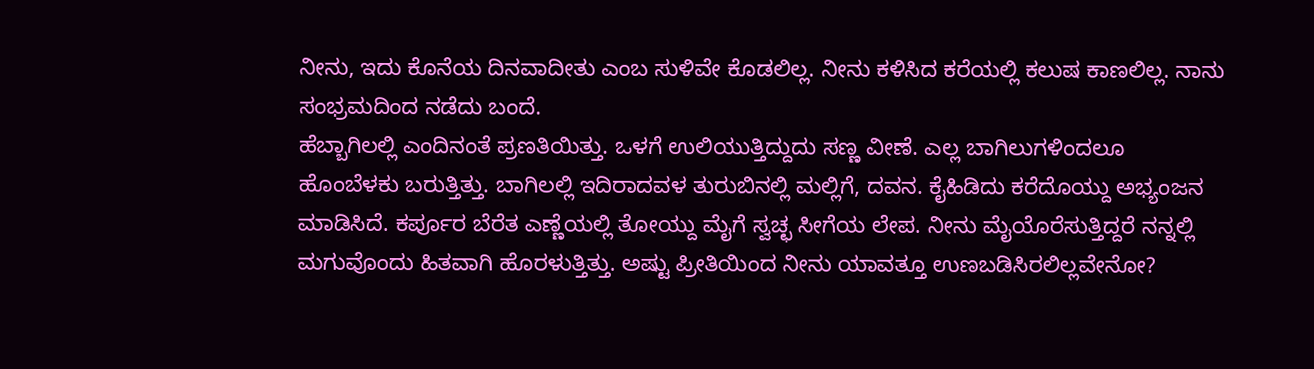ನೀನು, ಇದು ಕೊನೆಯ ದಿನವಾದೀತು ಎಂಬ ಸುಳಿವೇ ಕೊಡಲಿಲ್ಲ. ನೀನು ಕಳಿಸಿದ ಕರೆಯಲ್ಲಿ ಕಲುಷ ಕಾಣಲಿಲ್ಲ. ನಾನು ಸಂಭ್ರಮದಿಂದ ನಡೆದು ಬಂದೆ.
ಹೆಬ್ಬಾಗಿಲಲ್ಲಿ ಎಂದಿನಂತೆ ಪ್ರಣತಿಯಿತ್ತು. ಒಳಗೆ ಉಲಿಯುತ್ತಿದ್ದುದು ಸಣ್ಣ ವೀಣೆ. ಎಲ್ಲ ಬಾಗಿಲುಗಳಿಂದಲೂ ಹೊಂಬೆಳಕು ಬರುತ್ತಿತ್ತು. ಬಾಗಿಲಲ್ಲಿ ಇದಿರಾದವಳ ತುರುಬಿನಲ್ಲಿ ಮಲ್ಲಿಗೆ, ದವನ. ಕೈಹಿಡಿದು ಕರೆದೊಯ್ದು ಅಭ್ಯಂಜನ ಮಾಡಿಸಿದೆ. ಕರ್ಪೂರ ಬೆರೆತ ಎಣ್ಣೆಯಲ್ಲಿ ತೋಯ್ದು ಮೈಗೆ ಸ್ವಚ್ಛ ಸೀಗೆಯ ಲೇಪ. ನೀನು ಮೈಯೊರೆಸುತ್ತಿದ್ದರೆ ನನ್ನಲ್ಲಿ ಮಗುವೊಂದು ಹಿತವಾಗಿ ಹೊರಳುತ್ತಿತ್ತು. ಅಷ್ಟು ಪ್ರೀತಿಯಿಂದ ನೀನು ಯಾವತ್ತೂ ಉಣಬಡಿಸಿರಲಿಲ್ಲವೇನೋ?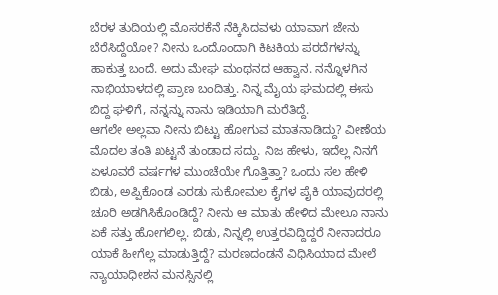ಬೆರಳ ತುದಿಯಲ್ಲಿ ಮೊಸರಕೆನೆ ನೆಕ್ಕಿಸಿದವಳು ಯಾವಾಗ ಜೇನು ಬೆರೆಸಿದ್ದೆಯೋ? ನೀನು ಒಂದೊಂದಾಗಿ ಕಿಟಕಿಯ ಪರದೆಗಳನ್ನು ಹಾಕುತ್ತ ಬಂದೆ. ಅದು ಮೇಘ ಮಂಥನದ ಆಹ್ವಾನ. ನನ್ನೊಳಗಿನ ನಾಭಿಯಾಳದಲ್ಲಿ ಪ್ರಾಣ ಬಂದಿತ್ತು. ನಿನ್ನ ಮೈಯ ಘಮದಲ್ಲಿ ಈಸು ಬಿದ್ದ ಘಳಿಗೆ, ನನ್ನನ್ನು ನಾನು ಇಡಿಯಾಗಿ ಮರೆತಿದ್ದೆ.
ಆಗಲೇ ಅಲ್ಲವಾ ನೀನು ಬಿಟ್ಟು ಹೋಗುವ ಮಾತನಾಡಿದ್ದು? ವೀಣೆಯ ಮೊದಲ ತಂತಿ ಖಟ್ಟನೆ ತುಂಡಾದ ಸದ್ದು. ನಿಜ ಹೇಳು, ಇದೆಲ್ಲ ನಿನಗೆ ಏಳೂವರೆ ವರ್ಷಗಳ ಮುಂಚೆಯೇ ಗೊತ್ತಿತ್ತಾ? ಒಂದು ಸಲ ಹೇಳಿ ಬಿಡು, ಅಪ್ಪಿಕೊಂಡ ಎರಡು ಸುಕೋಮಲ ಕೈಗಳ ಪೈಕಿ ಯಾವುದರಲ್ಲಿ ಚೂರಿ ಅಡಗಿಸಿಕೊಂಡಿದ್ದೆ? ನೀನು ಆ ಮಾತು ಹೇಳಿದ ಮೇಲೂ ನಾನು ಏಕೆ ಸತ್ತು ಹೋಗಲಿಲ್ಲ. ಬಿಡು, ನಿನ್ನಲ್ಲಿ ಉತ್ತರವಿದ್ದಿದ್ದರೆ ನೀನಾದರೂ ಯಾಕೆ ಹೀಗೆಲ್ಲ ಮಾಡುತ್ತಿದ್ದೆ? ಮರಣದಂಡನೆ ವಿಧಿಸಿಯಾದ ಮೇಲೆ ನ್ಯಾಯಾಧೀಶನ ಮನಸ್ಸಿನಲ್ಲಿ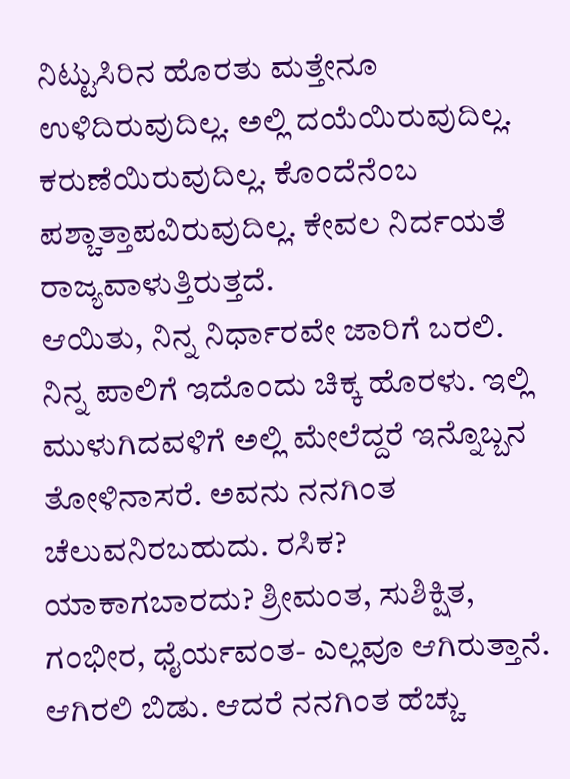ನಿಟ್ಟುಸಿರಿನ ಹೊರತು ಮತ್ತೇನೂ ಉಳಿದಿರುವುದಿಲ್ಲ. ಅಲ್ಲಿ ದಯೆಯಿರುವುದಿಲ್ಲ. ಕರುಣೆಯಿರುವುದಿಲ್ಲ. ಕೊಂದೆನೆಂಬ ಪಶ್ಚಾತ್ತಾಪವಿರುವುದಿಲ್ಲ. ಕೇವಲ ನಿರ್ದಯತೆ ರಾಜ್ಯವಾಳುತ್ತಿರುತ್ತದೆ.
ಆಯಿತು, ನಿನ್ನ ನಿರ್ಧಾರವೇ ಜಾರಿಗೆ ಬರಲಿ. ನಿನ್ನ ಪಾಲಿಗೆ ಇದೊಂದು ಚಿಕ್ಕ ಹೊರಳು. ಇಲ್ಲಿ ಮುಳುಗಿದವಳಿಗೆ ಅಲ್ಲಿ ಮೇಲೆದ್ದರೆ ಇನ್ನೊಬ್ಬನ ತೋಳಿನಾಸರೆ. ಅವನು ನನಗಿಂತ ಚೆಲುವನಿರಬಹುದು. ರಸಿಕ? ಯಾಕಾಗಬಾರದು? ಶ್ರೀಮಂತ, ಸುಶಿಕ್ಷಿತ, ಗಂಭೀರ, ಧೈರ್ಯವಂತ- ಎಲ್ಲವೂ ಆಗಿರುತ್ತಾನೆ. ಆಗಿರಲಿ ಬಿಡು. ಆದರೆ ನನಗಿಂತ ಹೆಚ್ಚು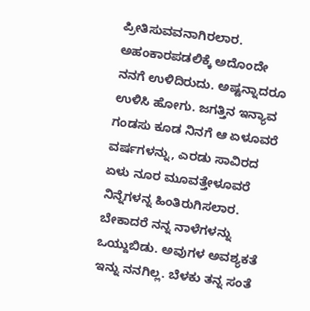ಪ್ರೀತಿಸುವವನಾಗಿರಲಾರ. ಅಹಂಕಾರಪಡಲಿಕ್ಕೆ ಅದೊಂದೇ ನನಗೆ ಉಳಿದಿರುದು. ಅಷ್ಟನ್ನಾದರೂ ಉಳಿಸಿ ಹೋಗು. ಜಗತ್ತಿನ ಇನ್ಯಾವ ಗಂಡಸು ಕೂಡ ನಿನಗೆ ಆ ಏಳೂವರೆ ವರ್ಷಗಳನ್ನು, ಎರಡು ಸಾವಿರದ ಏಳು ನೂರ ಮೂವತ್ತೇಳೂವರೆ ನಿನ್ನೆಗಳನ್ನ ಹಿಂತಿರುಗಿಸಲಾರ. ಬೇಕಾದರೆ ನನ್ನ ನಾಳೆಗಳನ್ನು ಒಯ್ದುಬಿಡು. ಅವುಗಳ ಅವಶ್ಯಕತೆ ಇನ್ನು ನನಗಿಲ್ಲ. ಬೆಳಕು ತನ್ನ ಸಂತೆ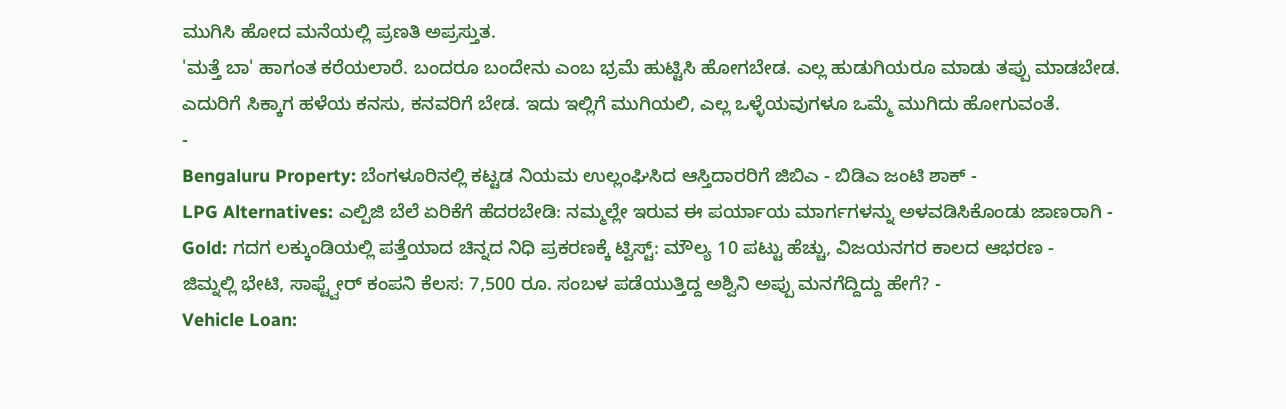ಮುಗಿಸಿ ಹೋದ ಮನೆಯಲ್ಲಿ ಪ್ರಣತಿ ಅಪ್ರಸ್ತುತ.
'ಮತ್ತೆ ಬಾ' ಹಾಗಂತ ಕರೆಯಲಾರೆ. ಬಂದರೂ ಬಂದೇನು ಎಂಬ ಭ್ರಮೆ ಹುಟ್ಟಿಸಿ ಹೋಗಬೇಡ. ಎಲ್ಲ ಹುಡುಗಿಯರೂ ಮಾಡು ತಪ್ಪು ಮಾಡಬೇಡ. ಎದುರಿಗೆ ಸಿಕ್ಕಾಗ ಹಳೆಯ ಕನಸು, ಕನವರಿಗೆ ಬೇಡ. ಇದು ಇಲ್ಲಿಗೆ ಮುಗಿಯಲಿ, ಎಲ್ಲ ಒಳ್ಳೆಯವುಗಳೂ ಒಮ್ಮೆ ಮುಗಿದು ಹೋಗುವಂತೆ.
-
Bengaluru Property: ಬೆಂಗಳೂರಿನಲ್ಲಿ ಕಟ್ಟಡ ನಿಯಮ ಉಲ್ಲಂಘಿಸಿದ ಆಸ್ತಿದಾರರಿಗೆ ಜಿಬಿಎ - ಬಿಡಿಎ ಜಂಟಿ ಶಾಕ್ -
LPG Alternatives: ಎಲ್ಪಿಜಿ ಬೆಲೆ ಏರಿಕೆಗೆ ಹೆದರಬೇಡಿ: ನಮ್ಮಲ್ಲೇ ಇರುವ ಈ ಪರ್ಯಾಯ ಮಾರ್ಗಗಳನ್ನು ಅಳವಡಿಸಿಕೊಂಡು ಜಾಣರಾಗಿ -
Gold: ಗದಗ ಲಕ್ಕುಂಡಿಯಲ್ಲಿ ಪತ್ತೆಯಾದ ಚಿನ್ನದ ನಿಧಿ ಪ್ರಕರಣಕ್ಕೆ ಟ್ವಿಸ್ಟ್: ಮೌಲ್ಯ 10 ಪಟ್ಟು ಹೆಚ್ಚು, ವಿಜಯನಗರ ಕಾಲದ ಆಭರಣ -
ಜಿಮ್ನಲ್ಲಿ ಭೇಟಿ, ಸಾಫ್ಟ್ವೇರ್ ಕಂಪನಿ ಕೆಲಸ: 7,500 ರೂ. ಸಂಬಳ ಪಡೆಯುತ್ತಿದ್ದ ಅಶ್ವಿನಿ ಅಪ್ಪು ಮನಗೆದ್ದಿದ್ದು ಹೇಗೆ? -
Vehicle Loan: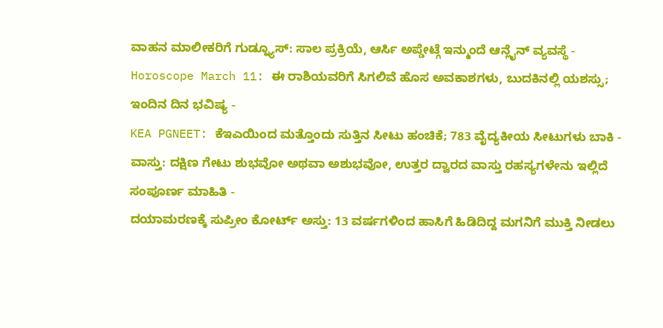ವಾಹನ ಮಾಲೀಕರಿಗೆ ಗುಡ್ನ್ಯೂಸ್: ಸಾಲ ಪ್ರಕ್ರಿಯೆ, ಆರ್ಸಿ ಅಪ್ಡೇಟ್ಗೆ ಇನ್ಮುಂದೆ ಆನ್ಲೈನ್ ವ್ಯವಸ್ಥೆ -
Horoscope March 11: ಈ ರಾಶಿಯವರಿಗೆ ಸಿಗಲಿವೆ ಹೊಸ ಅವಕಾಶಗಳು, ಬುದಕಿನಲ್ಲಿ ಯಶಸ್ಸು; ಇಂದಿನ ದಿನ ಭವಿಷ್ಯ -
KEA PGNEET: ಕೆಇಎಯಿಂದ ಮತ್ತೊಂದು ಸುತ್ತಿನ ಸೀಟು ಹಂಚಿಕೆ; 783 ವೈದ್ಯಕೀಯ ಸೀಟುಗಳು ಬಾಕಿ -
ವಾಸ್ತು: ದಕ್ಷಿಣ ಗೇಟು ಶುಭವೋ ಅಥವಾ ಅಶುಭವೋ, ಉತ್ತರ ದ್ವಾರದ ವಾಸ್ತು ರಹಸ್ಯಗಳೇನು ಇಲ್ಲಿದೆ ಸಂಪೂರ್ಣ ಮಾಹಿತಿ -
ದಯಾಮರಣಕ್ಕೆ ಸುಪ್ರೀಂ ಕೋರ್ಟ್ ಅಸ್ತು: 13 ವರ್ಷಗಳಿಂದ ಹಾಸಿಗೆ ಹಿಡಿದಿದ್ದ ಮಗನಿಗೆ ಮುಕ್ತಿ ನೀಡಲು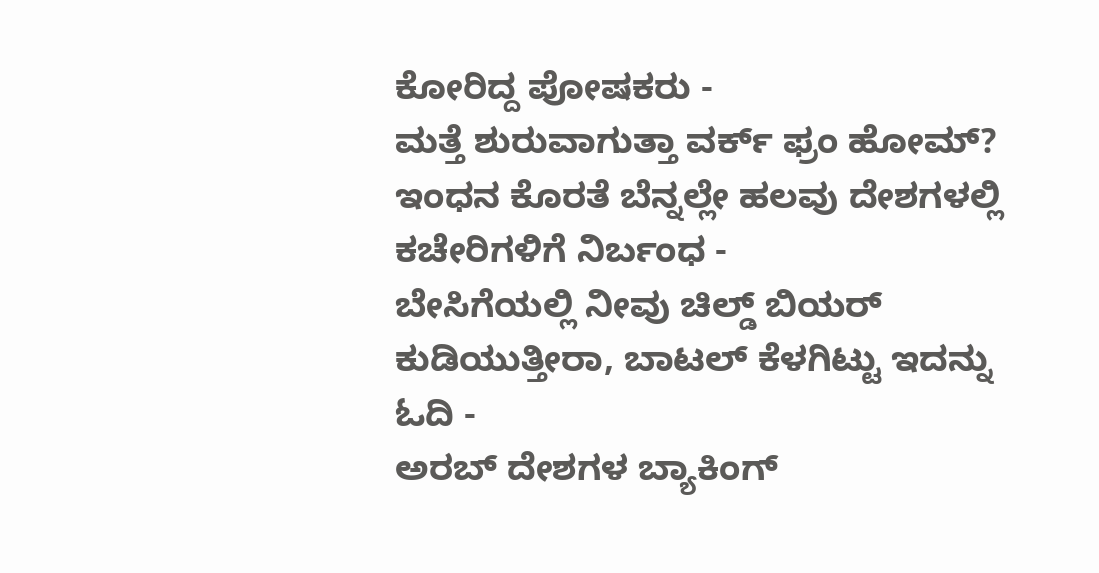ಕೋರಿದ್ದ ಪೋಷಕರು -
ಮತ್ತೆ ಶುರುವಾಗುತ್ತಾ ವರ್ಕ್ ಫ್ರಂ ಹೋಮ್? ಇಂಧನ ಕೊರತೆ ಬೆನ್ನಲ್ಲೇ ಹಲವು ದೇಶಗಳಲ್ಲಿ ಕಚೇರಿಗಳಿಗೆ ನಿರ್ಬಂಧ -
ಬೇಸಿಗೆಯಲ್ಲಿ ನೀವು ಚಿಲ್ಡ್ ಬಿಯರ್ ಕುಡಿಯುತ್ತೀರಾ, ಬಾಟಲ್ ಕೆಳಗಿಟ್ಟು ಇದನ್ನು ಓದಿ -
ಅರಬ್ ದೇಶಗಳ ಬ್ಯಾಕಿಂಗ್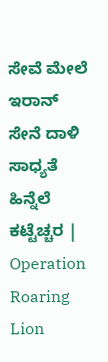ಸೇವೆ ಮೇಲೆ ಇರಾನ್ ಸೇನೆ ದಾಳಿ ಸಾಧ್ಯತೆ ಹಿನ್ನೆಲೆ ಕಟ್ಟೆಚ್ಚರ | Operation Roaring Lion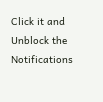Click it and Unblock the Notifications